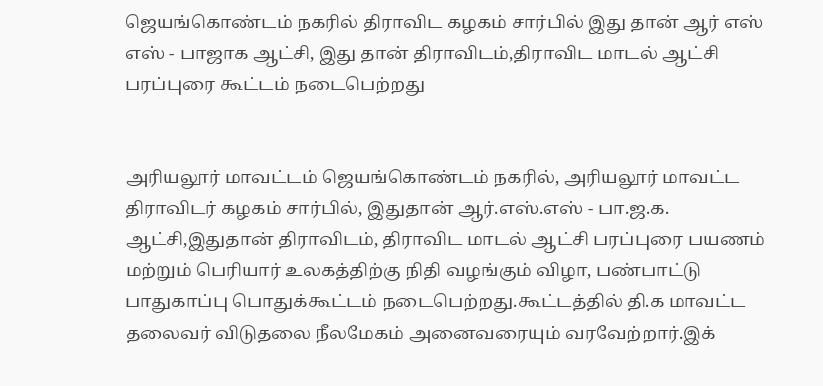ஜெயங்கொண்டம் நகரில் திராவிட கழகம் சார்பில் இது தான் ஆர் எஸ் எஸ் - பாஜாக ஆட்சி, இது தான் திராவிடம்,திராவிட மாடல் ஆட்சி பரப்புரை கூட்டம் நடைபெற்றது


அரியலூர் மாவட்டம் ஜெயங்கொண்டம் நகரில், அரியலூர் மாவட்ட திராவிடர் கழகம் சார்பில், இதுதான் ஆர்.எஸ்.எஸ் - பா.ஜ.க. ஆட்சி,இதுதான் திராவிடம், திராவிட மாடல் ஆட்சி பரப்புரை பயணம் மற்றும் பெரியார் உலகத்திற்கு நிதி வழங்கும் விழா, பண்பாட்டு பாதுகாப்பு பொதுக்கூட்டம் நடைபெற்றது.கூட்டத்தில் தி.க மாவட்ட தலைவர் விடுதலை நீலமேகம் அனைவரையும் வரவேற்றார்.இக்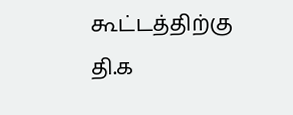கூட்டத்திற்கு தி.க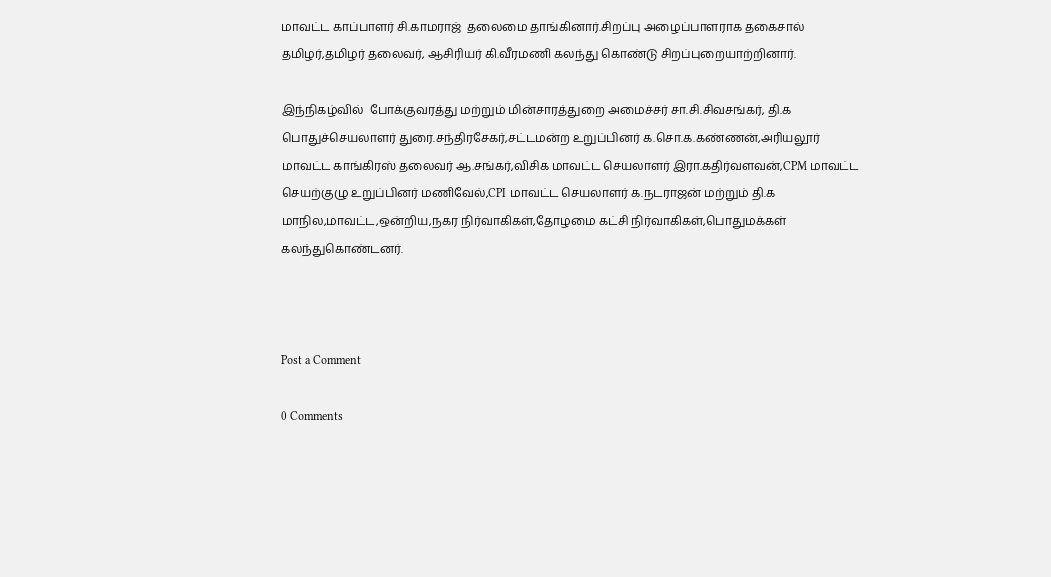மாவட்ட காப்பாளர் சி.காமராஜ்  தலைமை தாங்கினார்.சிறப்பு அழைப்பாளராக தகைசால் தமிழர்,தமிழர் தலைவர், ஆசிரியர் கி.வீரமணி கலந்து கொண்டு சிறப்புறையாற்றினார்.

இந்நிகழ்வில்  போக்குவரத்து மற்றும் மின்சாரத்துறை அமைச்சர் சா.சி.சிவசங்கர், தி.க பொதுச்செயலாளர் துரை.சந்திரசேகர்,சட்டமன்ற உறுப்பினர் க.சொ.க.கண்ணன்,அரியலூர் மாவட்ட காங்கிரஸ் தலைவர் ஆ.சங்கர்,விசிக மாவட்ட செயலாளர் இரா.கதிர்வளவன்,CPM மாவட்ட செயற்குழு உறுப்பினர் மணிவேல்,CPI மாவட்ட செயலாளர் க.நடராஜன் மற்றும் தி.க மாநில,மாவட்ட,ஒன்றிய,நகர நிர்வாகிகள்,தோழமை கட்சி நிர்வாகிகள்,பொதுமக்கள் கலந்துகொண்டனர்.



Post a Comment

0 Comments